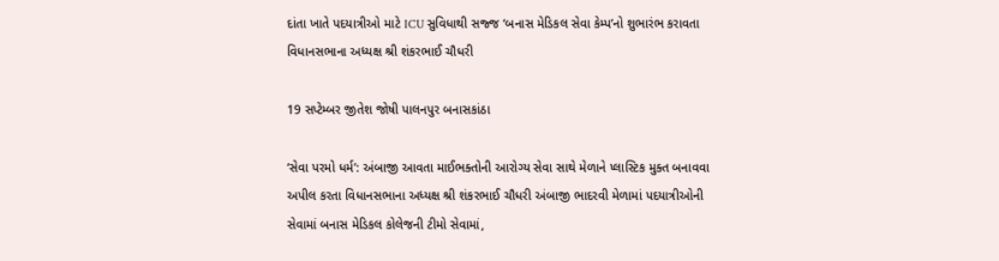દાંતા ખાતે પદયાત્રીઓ માટે ICU સુવિધાથી સજ્જ ‘બનાસ મેડિકલ સેવા કેમ્પ’નો શુભારંભ કરાવતા વિધાનસભાના અધ્યક્ષ શ્રી શંકરભાઈ ચૌધરી

19 સપ્ટેમ્બર જીતેશ જોષી પાલનપુર બનાસકાંઠા

‘સેવા પરમો ધર્મ’: અંબાજી આવતા માઈભક્તોની આરોગ્ય સેવા સાથે મેળાને પ્લાસ્ટિક મુક્ત બનાવવા અપીલ કરતા વિધાનસભાના અધ્યક્ષ શ્રી શંકરભાઈ ચૌધરી અંબાજી ભાદરવી મેળામાં પદયાત્રીઓની સેવામાં બનાસ મેડિકલ કોલેજની ટીમો સેવામાં,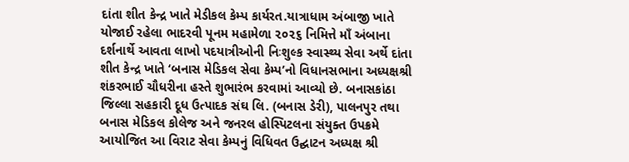દાંતા શીત કેન્દ્ર ખાતે મેડીકલ કેમ્પ કાર્યરત.યાત્રાધામ અંબાજી ખાતે યોજાઈ રહેલા ભાદરવી પૂનમ મહામેળા ૨૦૨૬ નિમિત્તે માઁ અંબાના દર્શનાર્થે આવતા લાખો પદયાત્રીઓની નિઃશુલ્ક સ્વાસ્થ્ય સેવા અર્થે દાંતા શીત કેન્દ્ર ખાતે ‘બનાસ મેડિકલ સેવા કેમ્પ’નો વિધાનસભાના અધ્યક્ષશ્રી શંકરભાઈ ચૌધરીના હસ્તે શુભારંભ કરવામાં આવ્યો છે. બનાસકાંઠા જિલ્લા સહકારી દૂધ ઉત્પાદક સંઘ લિ. (બનાસ ડેરી), પાલનપુર તથા બનાસ મેડિકલ કોલેજ અને જનરલ હોસ્પિટલના સંયુક્ત ઉપક્રમે આયોજિત આ વિરાટ સેવા કેમ્પનું વિધિવત ઉદ્ઘાટન અધ્યક્ષ શ્રી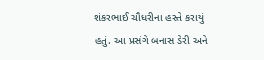શંકરભાઈ ચૌધરીના હસ્તે કરાયું હતું. આ પ્રસંગે બનાસ ડેરી અને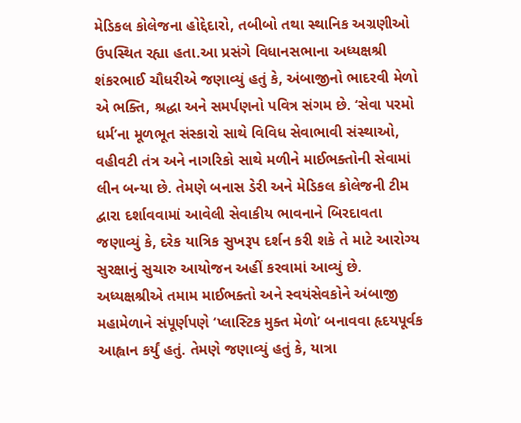મેડિકલ કોલેજના હોદ્દેદારો, તબીબો તથા સ્થાનિક અગ્રણીઓ ઉપસ્થિત રહ્યા હતા.આ પ્રસંગે વિધાનસભાના અધ્યક્ષશ્રી શંકરભાઈ ચૌધરીએ જણાવ્યું હતું કે, અંબાજીનો ભાદરવી મેળો એ ભક્તિ, શ્રદ્ધા અને સમર્પણનો પવિત્ર સંગમ છે. ‘સેવા પરમો ધર્મ’ના મૂળભૂત સંસ્કારો સાથે વિવિધ સેવાભાવી સંસ્થાઓ, વહીવટી તંત્ર અને નાગરિકો સાથે મળીને માઈભક્તોની સેવામાં લીન બન્યા છે. તેમણે બનાસ ડેરી અને મેડિકલ કોલેજની ટીમ દ્વારા દર્શાવવામાં આવેલી સેવાકીય ભાવનાને બિરદાવતા જણાવ્યું કે, દરેક યાત્રિક સુખરૂપ દર્શન કરી શકે તે માટે આરોગ્ય સુરક્ષાનું સુચારુ આયોજન અહીં કરવામાં આવ્યું છે.
અધ્યક્ષશ્રીએ તમામ માઈભક્તો અને સ્વયંસેવકોને અંબાજી મહામેળાને સંપૂર્ણપણે ‘પ્લાસ્ટિક મુક્ત મેળો’ બનાવવા હૃદયપૂર્વક આહ્વાન કર્યું હતું. તેમણે જણાવ્યું હતું કે, યાત્રા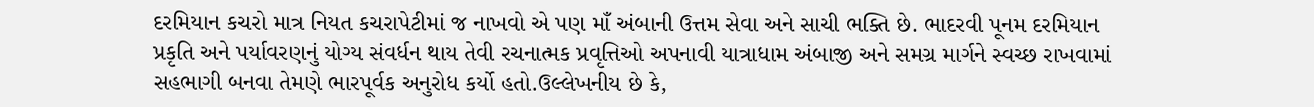દરમિયાન કચરો માત્ર નિયત કચરાપેટીમાં જ નાખવો એ પણ માઁ અંબાની ઉત્તમ સેવા અને સાચી ભક્તિ છે. ભાદરવી પૂનમ દરમિયાન પ્રકૃતિ અને પર્યાવરણનું યોગ્ય સંવર્ધન થાય તેવી રચનાત્મક પ્રવૃત્તિઓ અપનાવી યાત્રાધામ અંબાજી અને સમગ્ર માર્ગને સ્વચ્છ રાખવામાં સહભાગી બનવા તેમણે ભારપૂર્વક અનુરોધ કર્યો હતો.ઉલ્લેખનીય છે કે,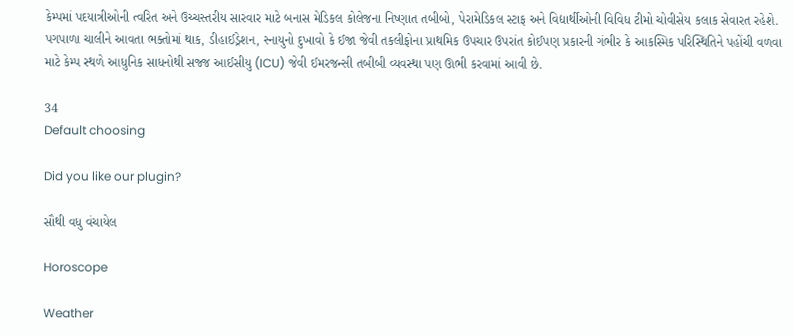કેમ્પમાં પદયાત્રીઓની ત્વરિત અને ઉચ્ચસ્તરીય સારવાર માટે બનાસ મેડિકલ કોલેજના નિષ્ણાત તબીબો, પેરામેડિકલ સ્ટાફ અને વિદ્યાર્થીઓની વિવિધ ટીમો ચોવીસેય કલાક સેવારત રહેશે. પગપાળા ચાલીને આવતા ભક્તોમાં થાક, ડીહાઈડ્રેશન, સ્નાયુનો દુખાવો કે ઈજા જેવી તકલીફોના પ્રાથમિક ઉપચાર ઉપરાંત કોઈપણ પ્રકારની ગંભીર કે આકસ્મિક પરિસ્થિતિને પહોંચી વળવા માટે કેમ્પ સ્થળે આધુનિક સાધનોથી સજ્જ આઈસીયુ (ICU) જેવી ઈમરજન્સી તબીબી વ્યવસ્થા પણ ઊભી કરવામાં આવી છે.

34
Default choosing

Did you like our plugin?

સૌથી વધુ વંચાયેલ

Horoscope

Weather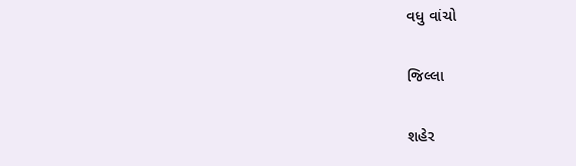વધુ વાંચો

જિલ્લા

શહેર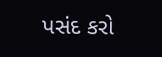પસંદ કરો